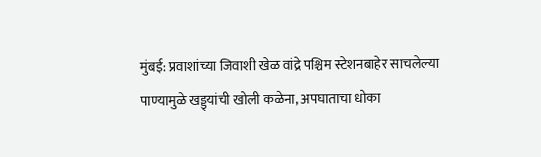मुंबई: प्रवाशांच्या जिवाशी खेळ वांद्रे पश्चिम स्टेशनबाहेर साचलेल्या पाण्यामुळे खड्ड्यांची खोली कळेना, अपघाताचा धोका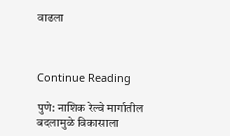वाढला



Continue Reading

पुणे: नाशिक रेल्वे मार्गातील बदलामुळे विकासाला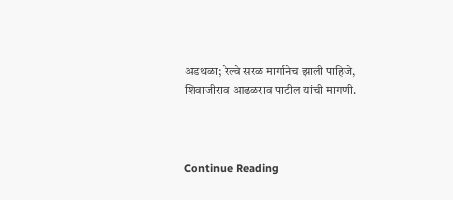अडथळा; रेल्वे सरळ मार्गानेच झाली पाहिजे, शिवाजीराव आढळराव पाटील यांची मागणी.



Continue Reading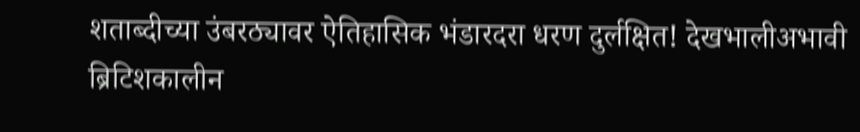शताब्दीच्या उंबरठ्यावर ऐतिहासिक भंडारदरा धरण दुर्लक्षित! देखभालीअभावी ब्रिटिशकालीन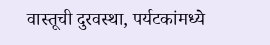वास्तूची दुरवस्था, पर्यटकांमध्ये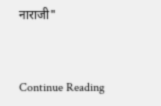नाराजी"



Continue Reading